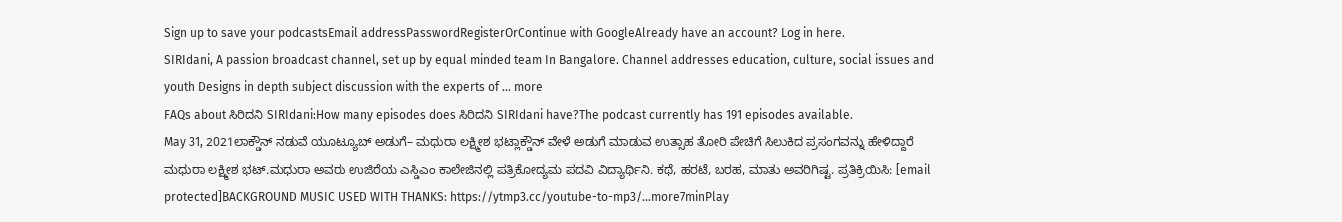Sign up to save your podcastsEmail addressPasswordRegisterOrContinue with GoogleAlready have an account? Log in here.
SIRIdani, A passion broadcast channel, set up by equal minded team In Bangalore. Channel addresses education, culture, social issues and youth Designs in depth subject discussion with the experts of ... more
FAQs about ಸಿರಿದನಿ SIRIdani:How many episodes does ಸಿರಿದನಿ SIRIdani have?The podcast currently has 191 episodes available.
May 31, 2021ಲಾಕ್ಡೌನ್ ನಡುವೆ ಯೂಟ್ಯೂಬ್ ಅಡುಗೆ– ಮಧುರಾ ಲಕ್ಷ್ಮೀಶ ಭಟ್ಲಾಕ್ಡೌನ್ ವೇಳೆ ಅಡುಗೆ ಮಾಡುವ ಉತ್ಸಾಹ ತೋರಿ ಪೇಚಿಗೆ ಸಿಲುಕಿದ ಪ್ರಸಂಗವನ್ನು ಹೇಳಿದ್ದಾರೆ ಮಧುರಾ ಲಕ್ಷ್ಮೀಶ ಭಟ್.ಮಧುರಾ ಅವರು ಉಜಿರೆಯ ಎಸ್ಡಿಎಂ ಕಾಲೇಜಿನಲ್ಲಿ ಪತ್ರಿಕೋದ್ಯಮ ಪದವಿ ವಿದ್ಯಾರ್ಥಿನಿ. ಕಥೆ, ಹರಟೆ, ಬರಹ, ಮಾತು ಅವರಿಗಿಷ್ಟ. ಪ್ರತಿಕ್ರಿಯಿಸಿ: [email protected]BACKGROUND MUSIC USED WITH THANKS: https://ytmp3.cc/youtube-to-mp3/...more7minPlay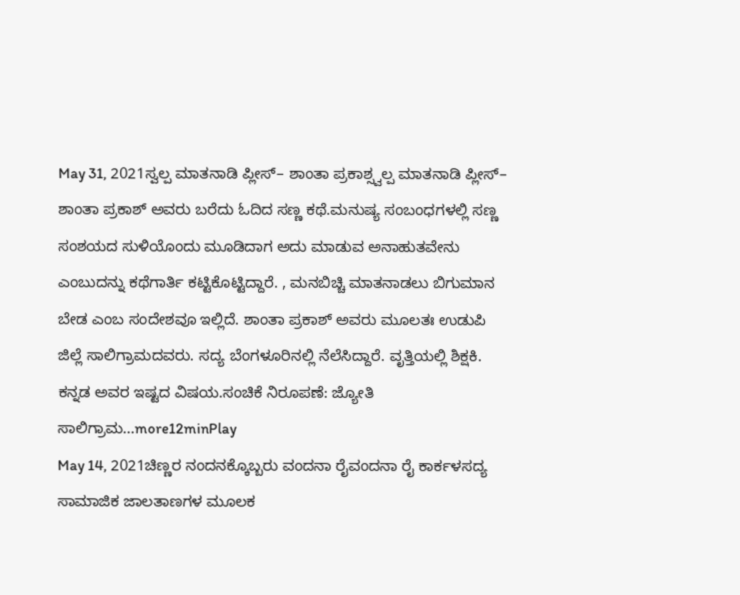May 31, 2021ಸ್ವಲ್ಪ ಮಾತನಾಡಿ ಪ್ಲೀಸ್– ಶಾಂತಾ ಪ್ರಕಾಶ್ಸ್ವಲ್ಪ ಮಾತನಾಡಿ ಪ್ಲೀಸ್– ಶಾಂತಾ ಪ್ರಕಾಶ್ ಅವರು ಬರೆದು ಓದಿದ ಸಣ್ಣ ಕಥೆ.ಮನುಷ್ಯ ಸಂಬಂಧಗಳಲ್ಲಿ ಸಣ್ಣ ಸಂಶಯದ ಸುಳಿಯೊಂದು ಮೂಡಿದಾಗ ಅದು ಮಾಡುವ ಅನಾಹುತವೇನು ಎಂಬುದನ್ನು ಕಥೆಗಾರ್ತಿ ಕಟ್ಟಿಕೊಟ್ಟಿದ್ದಾರೆ. , ಮನಬಿಚ್ಚಿ ಮಾತನಾಡಲು ಬಿಗುಮಾನ ಬೇಡ ಎಂಬ ಸಂದೇಶವೂ ಇಲ್ಲಿದೆ. ಶಾಂತಾ ಪ್ರಕಾಶ್ ಅವರು ಮೂಲತಃ ಉಡುಪಿ ಜಿಲ್ಲೆ ಸಾಲಿಗ್ರಾಮದವರು. ಸದ್ಯ ಬೆಂಗಳೂರಿನಲ್ಲಿ ನೆಲೆಸಿದ್ದಾರೆ. ವೃತ್ತಿಯಲ್ಲಿ ಶಿಕ್ಷಕಿ. ಕನ್ನಡ ಅವರ ಇಷ್ಟದ ವಿಷಯ.ಸಂಚಿಕೆ ನಿರೂಪಣೆ: ಜ್ಯೋತಿ ಸಾಲಿಗ್ರಾಮ...more12minPlay
May 14, 2021ಚಿಣ್ಣರ ನಂದನಕ್ಕೊಬ್ಬರು ವಂದನಾ ರೈವಂದನಾ ರೈ ಕಾರ್ಕಳಸದ್ಯ ಸಾಮಾಜಿಕ ಜಾಲತಾಣಗಳ ಮೂಲಕ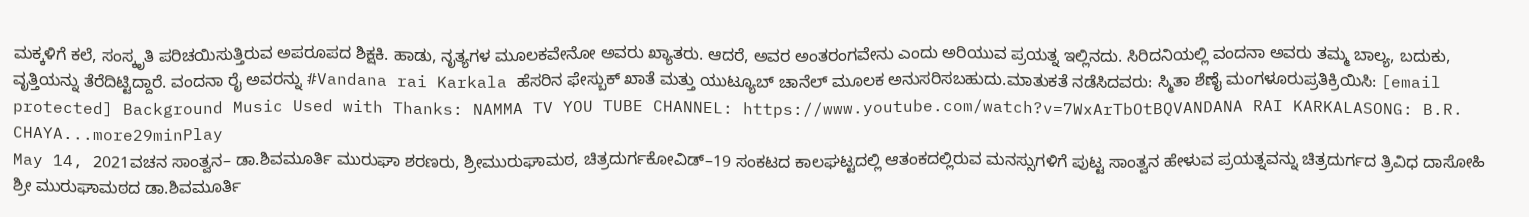ಮಕ್ಕಳಿಗೆ ಕಲೆ, ಸಂಸ್ಕೃತಿ ಪರಿಚಯಿಸುತ್ತಿರುವ ಅಪರೂಪದ ಶಿಕ್ಷಕಿ. ಹಾಡು, ನೃತ್ಯಗಳ ಮೂಲಕವೇನೋ ಅವರು ಖ್ಯಾತರು. ಆದರೆ, ಅವರ ಅಂತರಂಗವೇನು ಎಂದು ಅರಿಯುವ ಪ್ರಯತ್ನ ಇಲ್ಲಿನದು. ಸಿರಿದನಿಯಲ್ಲಿ ವಂದನಾ ಅವರು ತಮ್ಮ ಬಾಲ್ಯ, ಬದುಕು, ವೃತ್ತಿಯನ್ನು ತೆರೆದಿಟ್ಟಿದ್ದಾರೆ. ವಂದನಾ ರೈ ಅವರನ್ನು #Vandana rai Karkala ಹೆಸರಿನ ಫೇಸ್ಬುಕ್ ಖಾತೆ ಮತ್ತು ಯುಟ್ಯೂಬ್ ಚಾನೆಲ್ ಮೂಲಕ ಅನುಸರಿಸಬಹುದು.ಮಾತುಕತೆ ನಡೆಸಿದವರು: ಸ್ಮಿತಾ ಶೆಣೈ ಮಂಗಳೂರುಪ್ರತಿಕ್ರಿಯಿಸಿ: [email protected] Background Music Used with Thanks: NAMMA TV YOU TUBE CHANNEL: https://www.youtube.com/watch?v=7WxArTbOtBQVANDANA RAI KARKALASONG: B.R. CHAYA...more29minPlay
May 14, 2021ವಚನ ಸಾಂತ್ವನ– ಡಾ.ಶಿವಮೂರ್ತಿ ಮುರುಘಾ ಶರಣರು, ಶ್ರೀಮುರುಘಾಮಠ, ಚಿತ್ರದುರ್ಗಕೋವಿಡ್–19 ಸಂಕಟದ ಕಾಲಘಟ್ಟದಲ್ಲಿ ಆತಂಕದಲ್ಲಿರುವ ಮನಸ್ಸುಗಳಿಗೆ ಪುಟ್ಟ ಸಾಂತ್ವನ ಹೇಳುವ ಪ್ರಯತ್ನವನ್ನು ಚಿತ್ರದುರ್ಗದ ತ್ರಿವಿಧ ದಾಸೋಹಿ ಶ್ರೀ ಮುರುಘಾಮಠದ ಡಾ.ಶಿವಮೂರ್ತಿ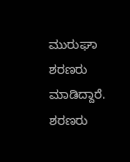ಮುರುಘಾ ಶರಣರು ಮಾಡಿದ್ದಾರೆ. ಶರಣರು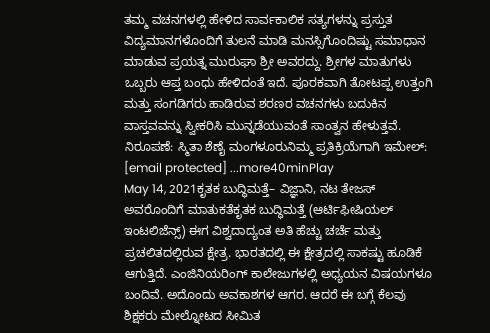ತಮ್ಮ ವಚನಗಳಲ್ಲಿ ಹೇಳಿದ ಸಾರ್ವಕಾಲಿಕ ಸತ್ಯಗಳನ್ನು ಪ್ರಸ್ತುತ ವಿದ್ಯಮಾನಗಳೊಂದಿಗೆ ತುಲನೆ ಮಾಡಿ ಮನಸ್ಸಿಗೊಂದಿಷ್ಟು ಸಮಾಧಾನ ಮಾಡುವ ಪ್ರಯತ್ನ ಮುರುಘಾ ಶ್ರೀ ಅವರದ್ದು. ಶ್ರೀಗಳ ಮಾತುಗಳು ಒಬ್ಬರು ಆಪ್ತ ಬಂಧು ಹೇಳಿದಂತೆ ಇದೆ. ಪೂರಕವಾಗಿ ತೋಟಪ್ಪ ಉತ್ತಂಗಿ ಮತ್ತು ಸಂಗಡಿಗರು ಹಾಡಿರುವ ಶರಣರ ವಚನಗಳು ಬದುಕಿನ ವಾಸ್ತವವನ್ನು ಸ್ವೀಕರಿಸಿ ಮುನ್ನಡೆಯುವಂತೆ ಸಾಂತ್ವನ ಹೇಳುತ್ತವೆ. ನಿರೂಪಣೆ: ಸ್ಮಿತಾ ಶೆಣೈ ಮಂಗಳೂರುನಿಮ್ಮ ಪ್ರತಿಕ್ರಿಯೆಗಾಗಿ ಇಮೇಲ್: [email protected] ...more40minPlay
May 14, 2021ಕೃತಕ ಬುದ್ಧಿಮತ್ತೆ– ವಿಜ್ಞಾನಿ, ನಟ ತೇಜಸ್ ಅವರೊಂದಿಗೆ ಮಾತುಕತೆಕೃತಕ ಬುದ್ಧಿಮತ್ತೆ (ಆರ್ಟಿಫೀಷಿಯಲ್ ಇಂಟಲಿಜೆನ್ಸ್) ಈಗ ವಿಶ್ವದಾದ್ಯಂತ ಅತಿ ಹೆಚ್ಚು ಚರ್ಚೆ ಮತ್ತು ಪ್ರಚಲಿತದಲ್ಲಿರುವ ಕ್ಷೇತ್ರ. ಭಾರತದಲ್ಲಿ ಈ ಕ್ಷೇತ್ರದಲ್ಲಿ ಸಾಕಷ್ಟು ಹೂಡಿಕೆ ಆಗುತ್ತಿದೆ. ಎಂಜಿನಿಯರಿಂಗ್ ಕಾಲೇಜುಗಳಲ್ಲಿ ಅಧ್ಯಯನ ವಿಷಯಗಳೂ ಬಂದಿವೆ. ಅದೊಂದು ಅವಕಾಶಗಳ ಆಗರ. ಆದರೆ ಈ ಬಗ್ಗೆ ಕೆಲವು ಶಿಕ್ಷಕರು ಮೇಲ್ನೋಟದ ಸೀಮಿತ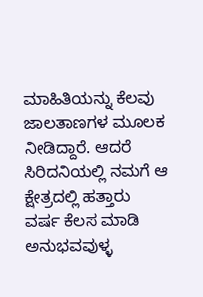ಮಾಹಿತಿಯನ್ನು ಕೆಲವು ಜಾಲತಾಣಗಳ ಮೂಲಕ ನೀಡಿದ್ದಾರೆ. ಆದರೆ ಸಿರಿದನಿಯಲ್ಲಿ ನಮಗೆ ಆ ಕ್ಷೇತ್ರದಲ್ಲಿ ಹತ್ತಾರು ವರ್ಷ ಕೆಲಸ ಮಾಡಿ ಅನುಭವವುಳ್ಳ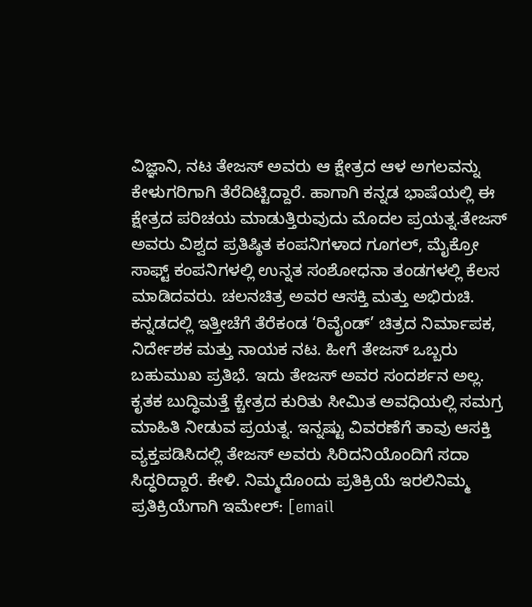ವಿಜ್ಞಾನಿ, ನಟ ತೇಜಸ್ ಅವರು ಆ ಕ್ಷೇತ್ರದ ಆಳ ಅಗಲವನ್ನು ಕೇಳುಗರಿಗಾಗಿ ತೆರೆದಿಟ್ಟಿದ್ದಾರೆ. ಹಾಗಾಗಿ ಕನ್ನಡ ಭಾಷೆಯಲ್ಲಿ ಈ ಕ್ಷೇತ್ರದ ಪರಿಚಯ ಮಾಡುತ್ತಿರುವುದು ಮೊದಲ ಪ್ರಯತ್ನ.ತೇಜಸ್ ಅವರು ವಿಶ್ವದ ಪ್ರತಿಷ್ಠಿತ ಕಂಪನಿಗಳಾದ ಗೂಗಲ್, ಮೈಕ್ರೋ ಸಾಫ್ಟ್ ಕಂಪನಿಗಳಲ್ಲಿ ಉನ್ನತ ಸಂಶೋಧನಾ ತಂಡಗಳಲ್ಲಿ ಕೆಲಸ ಮಾಡಿದವರು. ಚಲನಚಿತ್ರ ಅವರ ಆಸಕ್ತಿ ಮತ್ತು ಅಭಿರುಚಿ. ಕನ್ನಡದಲ್ಲಿ ಇತ್ತೀಚೆಗೆ ತೆರೆಕಂಡ ‘ರಿವೈಂಡ್’ ಚಿತ್ರದ ನಿರ್ಮಾಪಕ, ನಿರ್ದೇಶಕ ಮತ್ತು ನಾಯಕ ನಟ. ಹೀಗೆ ತೇಜಸ್ ಒಬ್ಬರು ಬಹುಮುಖ ಪ್ರತಿಭೆ. ಇದು ತೇಜಸ್ ಅವರ ಸಂದರ್ಶನ ಅಲ್ಲ. ಕೃತಕ ಬುದ್ಧಿಮತ್ತೆ ಕ್ಚೇತ್ರದ ಕುರಿತು ಸೀಮಿತ ಅವಧಿಯಲ್ಲಿ ಸಮಗ್ರ ಮಾಹಿತಿ ನೀಡುವ ಪ್ರಯತ್ನ. ಇನ್ನಷ್ಟು ವಿವರಣೆಗೆ ತಾವು ಆಸಕ್ತಿ ವ್ಯಕ್ತಪಡಿಸಿದಲ್ಲಿ ತೇಜಸ್ ಅವರು ಸಿರಿದನಿಯೊಂದಿಗೆ ಸದಾ ಸಿದ್ಧರಿದ್ದಾರೆ. ಕೇಳಿ. ನಿಮ್ಮದೊಂದು ಪ್ರತಿಕ್ರಿಯೆ ಇರಲಿನಿಮ್ಮ ಪ್ರತಿಕ್ರಿಯೆಗಾಗಿ ಇಮೇಲ್: [email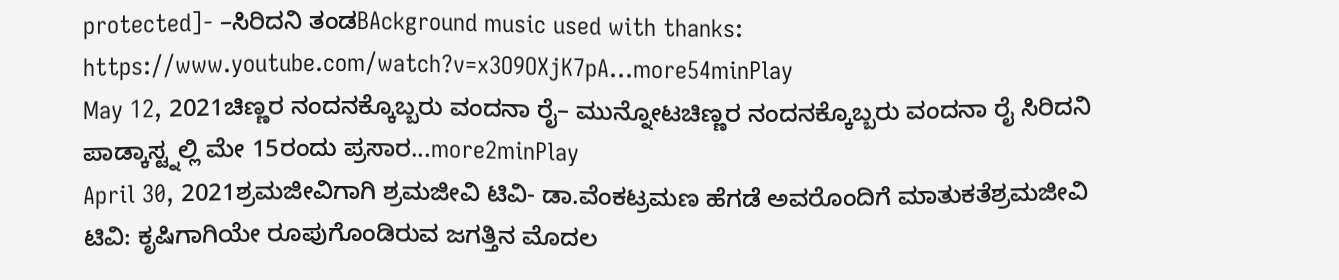protected]- –ಸಿರಿದನಿ ತಂಡBAckground music used with thanks: https://www.youtube.com/watch?v=x3O9OXjK7pA...more54minPlay
May 12, 2021ಚಿಣ್ಣರ ನಂದನಕ್ಕೊಬ್ಬರು ವಂದನಾ ರೈ– ಮುನ್ನೋಟಚಿಣ್ಣರ ನಂದನಕ್ಕೊಬ್ಬರು ವಂದನಾ ರೈ ಸಿರಿದನಿ ಪಾಡ್ಕಾಸ್ಟ್ನಲ್ಲಿ ಮೇ 15ರಂದು ಪ್ರಸಾರ...more2minPlay
April 30, 2021ಶ್ರಮಜೀವಿಗಾಗಿ ಶ್ರಮಜೀವಿ ಟಿವಿ- ಡಾ.ವೆಂಕಟ್ರಮಣ ಹೆಗಡೆ ಅವರೊಂದಿಗೆ ಮಾತುಕತೆಶ್ರಮಜೀವಿ ಟಿವಿ: ಕೃಷಿಗಾಗಿಯೇ ರೂಪುಗೊಂಡಿರುವ ಜಗತ್ತಿನ ಮೊದಲ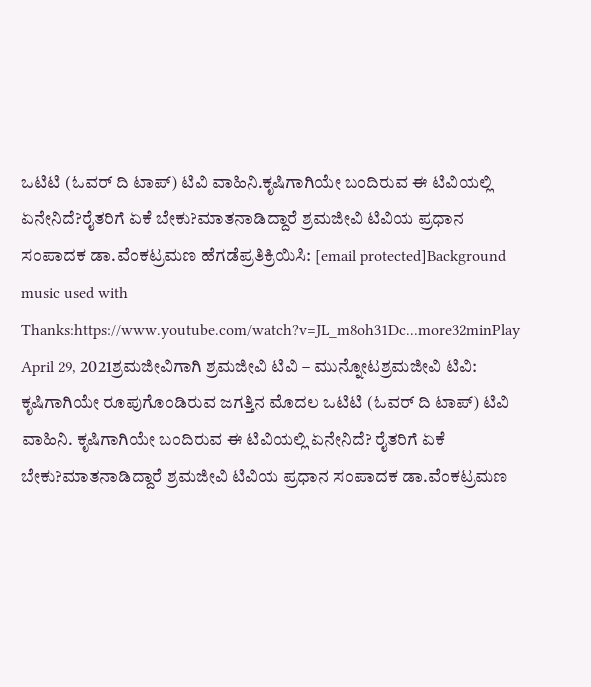ಒಟಿಟಿ (ಓವರ್ ದಿ ಟಾಪ್) ಟಿವಿ ವಾಹಿನಿ.ಕೃಷಿಗಾಗಿಯೇ ಬಂದಿರುವ ಈ ಟಿವಿಯಲ್ಲಿ ಏನೇನಿದೆ?ರೈತರಿಗೆ ಏಕೆ ಬೇಕು?ಮಾತನಾಡಿದ್ದಾರೆ ಶ್ರಮಜೀವಿ ಟಿವಿಯ ಪ್ರಧಾನ ಸಂಪಾದಕ ಡಾ.ವೆಂಕಟ್ರಮಣ ಹೆಗಡೆಪ್ರತಿಕ್ರಿಯಿಸಿ: [email protected]Background music used with Thanks:https://www.youtube.com/watch?v=JL_m8oh31Dc...more32minPlay
April 29, 2021ಶ್ರಮಜೀವಿಗಾಗಿ ಶ್ರಮಜೀವಿ ಟಿವಿ – ಮುನ್ನೋಟಶ್ರಮಜೀವಿ ಟಿವಿ: ಕೃಷಿಗಾಗಿಯೇ ರೂಪುಗೊಂಡಿರುವ ಜಗತ್ತಿನ ಮೊದಲ ಒಟಿಟಿ (ಓವರ್ ದಿ ಟಾಪ್) ಟಿವಿ ವಾಹಿನಿ. ಕೃಷಿಗಾಗಿಯೇ ಬಂದಿರುವ ಈ ಟಿವಿಯಲ್ಲಿ ಏನೇನಿದೆ? ರೈತರಿಗೆ ಏಕೆ ಬೇಕು?ಮಾತನಾಡಿದ್ದಾರೆ ಶ್ರಮಜೀವಿ ಟಿವಿಯ ಪ್ರಧಾನ ಸಂಪಾದಕ ಡಾ.ವೆಂಕಟ್ರಮಣ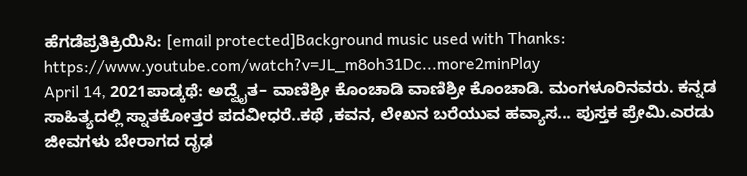ಹೆಗಡೆಪ್ರತಿಕ್ರಿಯಿಸಿ: [email protected]Background music used with Thanks: https://www.youtube.com/watch?v=JL_m8oh31Dc...more2minPlay
April 14, 2021ಪಾಡ್ಕಥೆ: ಅದ್ವೈತ– ವಾಣಿಶ್ರೀ ಕೊಂಚಾಡಿ ವಾಣಿಶ್ರೀ ಕೊಂಚಾಡಿ. ಮಂಗಳೂರಿನವರು. ಕನ್ನಡ ಸಾಹಿತ್ಯದಲ್ಲಿ ಸ್ನಾತಕೋತ್ತರ ಪದವೀಧರೆ..ಕಥೆ ,ಕವನ, ಲೇಖನ ಬರೆಯುವ ಹವ್ಯಾಸ... ಪುಸ್ತಕ ಪ್ರೇಮಿ.ಎರಡು ಜೀವಗಳು ಬೇರಾಗದ ದೃಢ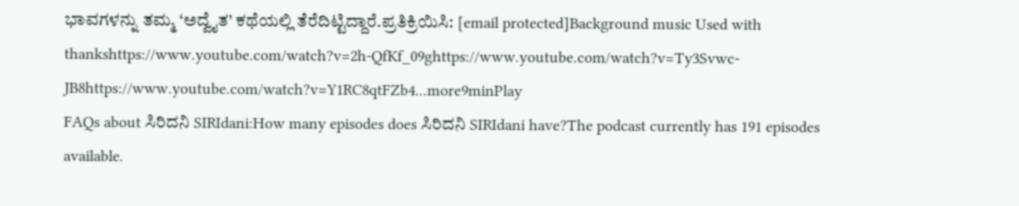ಭಾವಗಳನ್ನು ತಮ್ಮ ‘ಅದ್ವೈತ’ ಕಥೆಯಲ್ಲಿ ತೆರೆದಿಟ್ಟಿದ್ದಾರೆ.ಪ್ರತಿಕ್ರಿಯಿಸಿ: [email protected]Background music Used with thankshttps://www.youtube.com/watch?v=2h-QfKf_09ghttps://www.youtube.com/watch?v=Ty3Svwc-JB8https://www.youtube.com/watch?v=Y1RC8qtFZb4...more9minPlay
FAQs about ಸಿರಿದನಿ SIRIdani:How many episodes does ಸಿರಿದನಿ SIRIdani have?The podcast currently has 191 episodes available.